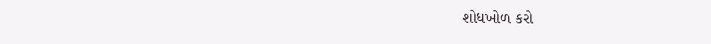શોધખોળ કરો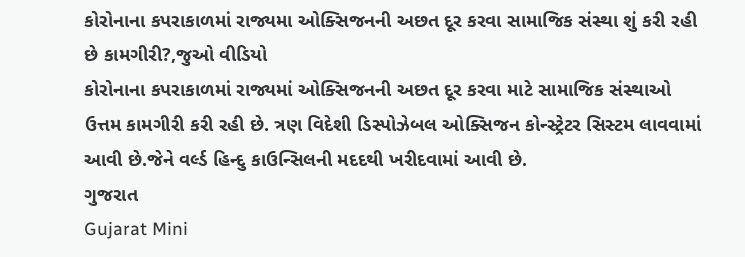કોરોનાના કપરાકાળમાં રાજ્યમા ઓક્સિજનની અછત દૂર કરવા સામાજિક સંસ્થા શું કરી રહી છે કામગીરી?,જુઓ વીડિયો
કોરોનાના કપરાકાળમાં રાજ્યમાં ઓક્સિજનની અછત દૂર કરવા માટે સામાજિક સંસ્થાઓ ઉત્તમ કામગીરી કરી રહી છે. ત્રણ વિદેશી ડિસ્પોઝેબલ ઓક્સિજન કોન્સ્ટ્રેટર સિસ્ટમ લાવવામાં આવી છે.જેને વર્લ્ડ હિન્દુ કાઉન્સિલની મદદથી ખરીદવામાં આવી છે.
ગુજરાત
Gujarat Mini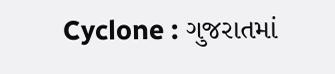Cyclone : ગુજરાતમાં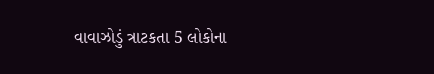વાવાઝોડું ત્રાટકતા 5 લોકોના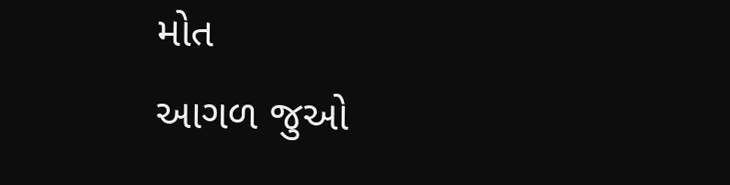મોત
આગળ જુઓ